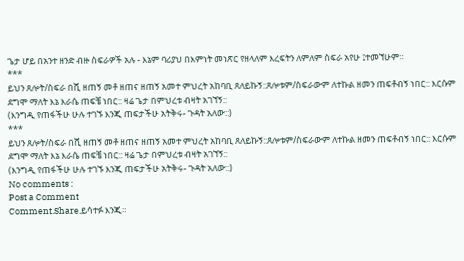ጌታ ሆይ በአንተ ዘንድ ብዙ ስፍራዎች አሉ - እኔም ባሪያህ በእምነት መነጽር የዘላለም እረፍትን ለምለም ስፍራ አየሁ ፤ተመኘሁም።
***
ይህን ጸሎት/ስፍራ በሺ ዘጠኝ መቶ ዘጠና ዘጠኝ አመተ ምህረት አከባቢ ጸለይኩኝ::ጸሎቱም/ስፍራውም ለተኩል ዘመን ጠፍቶብኝ ነበር:: እርሱም ደግሞ ማለት እኔ እራሴ ጠፍቼ ነበር:: ዛሬ ጌታ በምህረቱ ብዛት አገኘኝ::
(እንግዲ የጠፋችሁ ሁሉ ተገኙ እንጂ ጠፍታችሁ አትቅሩ- ጉዳት አለው::)
***
ይህን ጸሎት/ስፍራ በሺ ዘጠኝ መቶ ዘጠና ዘጠኝ አመተ ምህረት አከባቢ ጸለይኩኝ::ጸሎቱም/ስፍራውም ለተኩል ዘመን ጠፍቶብኝ ነበር:: እርሱም ደግሞ ማለት እኔ እራሴ ጠፍቼ ነበር:: ዛሬ ጌታ በምህረቱ ብዛት አገኘኝ::
(እንግዲ የጠፋችሁ ሁሉ ተገኙ እንጂ ጠፍታችሁ አትቅሩ- ጉዳት አለው::)
No comments :
Post a Comment
Comment.Share.ይሳተፉ እንጂ።